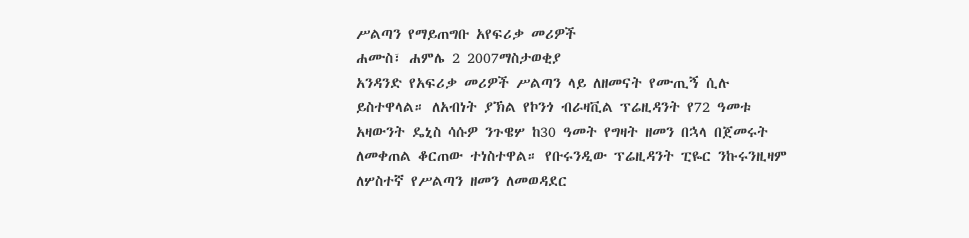ሥልጣን የማይጠግቡ አየፍሪቃ መሪዎች
ሐሙስ፣ ሐምሌ 2 2007ማስታወቂያ
አንዳንድ የአፍሪቃ መሪዎች ሥልጣን ላይ ለዘመናት የሙጢኝ ሲሉ ይስተዋላል። ለአብነት ያኽል የኮንጎ ብራዛቪል ፕሬዚዳንት የ72 ዓመቱ አዛውንት ዴኒስ ሳሱዎ ንጉዌሦ ከ30 ዓመት የግዛት ዘመን በኋላ በጀመሩት ለመቀጠል ቆርጠው ተነስተዋል። የቡሩንዲው ፕሬዚዳንት ፒዬር ንኩሩንዚዛም ለሦስተኛ የሥልጣን ዘመን ለመወዳደር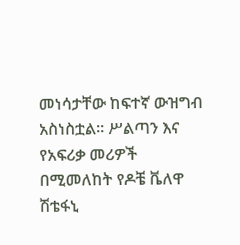መነሳታቸው ከፍተኛ ውዝግብ አስነስቷል። ሥልጣን እና የአፍሪቃ መሪዎች በሚመለከት የዶቼ ቬለዋ ሽቴፋኒ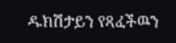ዱክሽታይን የጻፈችዉን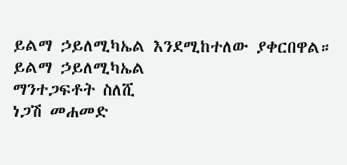ይልማ ኃይለሚካኤል እንደሚከተለው ያቀርበዋል።
ይልማ ኃይለሚካኤል
ማንተጋፍቶት ስለሺ
ነጋሽ መሐመድ